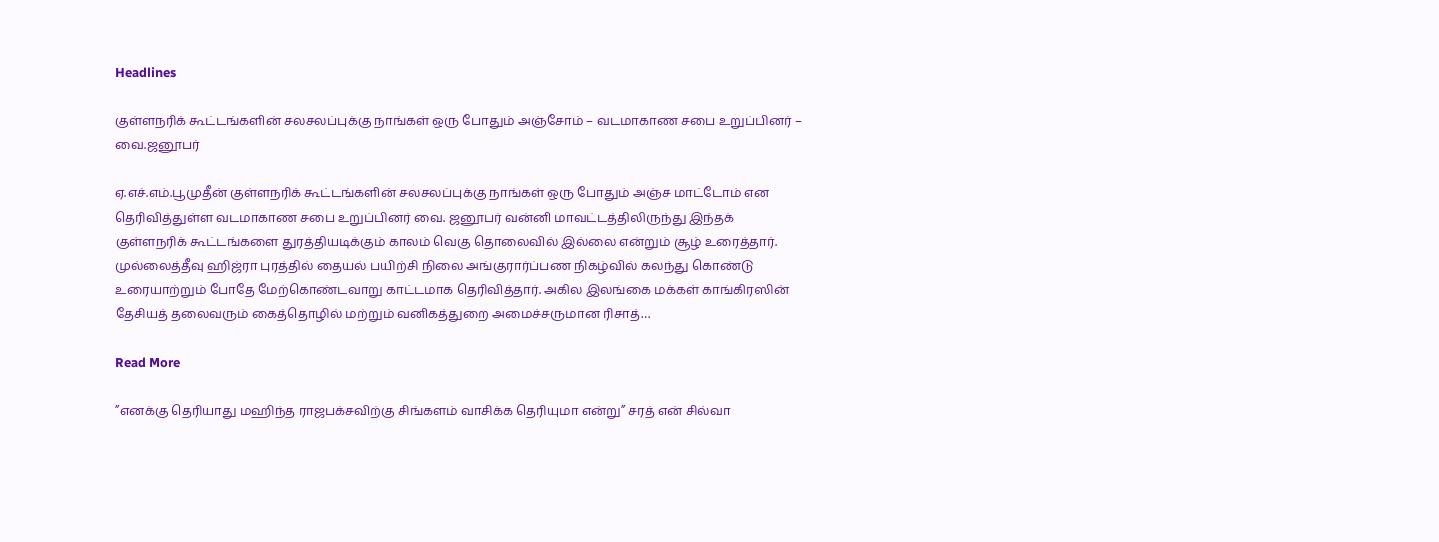Headlines

குள்ளநரிக் கூட்டங்களின் சலசலப்புக்கு நாங்கள் ஒரு போதும் அஞ்சோம் – வடமாகாண சபை உறுப்பினர் – வை.ஜனூபர்

ஏ.எச்.எம்.பூமுதீன் குள்ளநரிக் கூட்டங்களின் சலசலப்புக்கு நாங்கள் ஒரு போதும் அஞ்ச மாட்டோம் என தெரிவித்துள்ள வடமாகாண சபை உறுப்பினர் வை. ஜனூபர் வன்னி மாவட்டத்திலிருந்து இந்தக் குள்ளநரிக் கூட்டங்களை துரத்தியடிக்கும் காலம் வெகு தொலைவில் இல்லை என்றும் சூழ் உரைத்தார். முல்லைத்தீவு ஹிஜ்ரா புரத்தில் தையல் பயிற்சி நிலை அங்குரார்ப்பண நிகழ்வில் கலந்து கொண்டு உரையாற்றும் போதே மேற்கொண்டவாறு காட்டமாக தெரிவித்தார். அகில இலங்கை மக்கள் காங்கிரஸின் தேசியத் தலைவரும் கைத்தொழில் மற்றும் வனிகத்துறை அமைச்சருமான ரிசாத்…

Read More

”எனக்கு தெரியாது மஹிந்த ராஜபக்சவிற்கு சிங்களம் வாசிக்க தெரியுமா என்று” சரத் என் சில்வா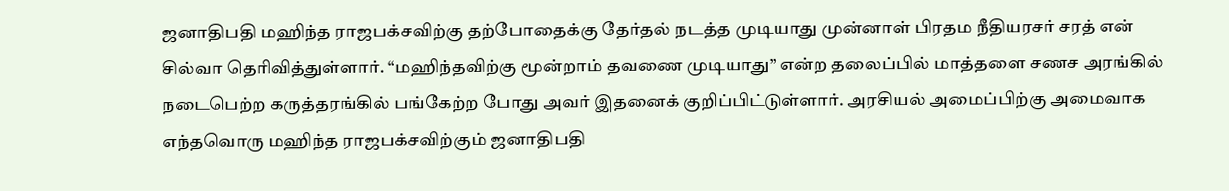ஜனாதிபதி மஹிந்த ராஜபக்சவிற்கு தற்போதைக்கு தேர்தல் நடத்த முடியாது முன்னாள் பிரதம நீதியரசர் சரத் என் சில்வா தெரிவித்துள்ளார். “மஹிந்தவிற்கு மூன்றாம் தவணை முடியாது” என்ற தலைப்பில் மாத்தளை சணச அரங்கில் நடைபெற்ற கருத்தரங்கில் பங்கேற்ற போது அவர் இதனைக் குறிப்பிட்டுள்ளார். அரசியல் அமைப்பிற்கு அமைவாக எந்தவொரு மஹிந்த ராஜபக்சவிற்கும் ஜனாதிபதி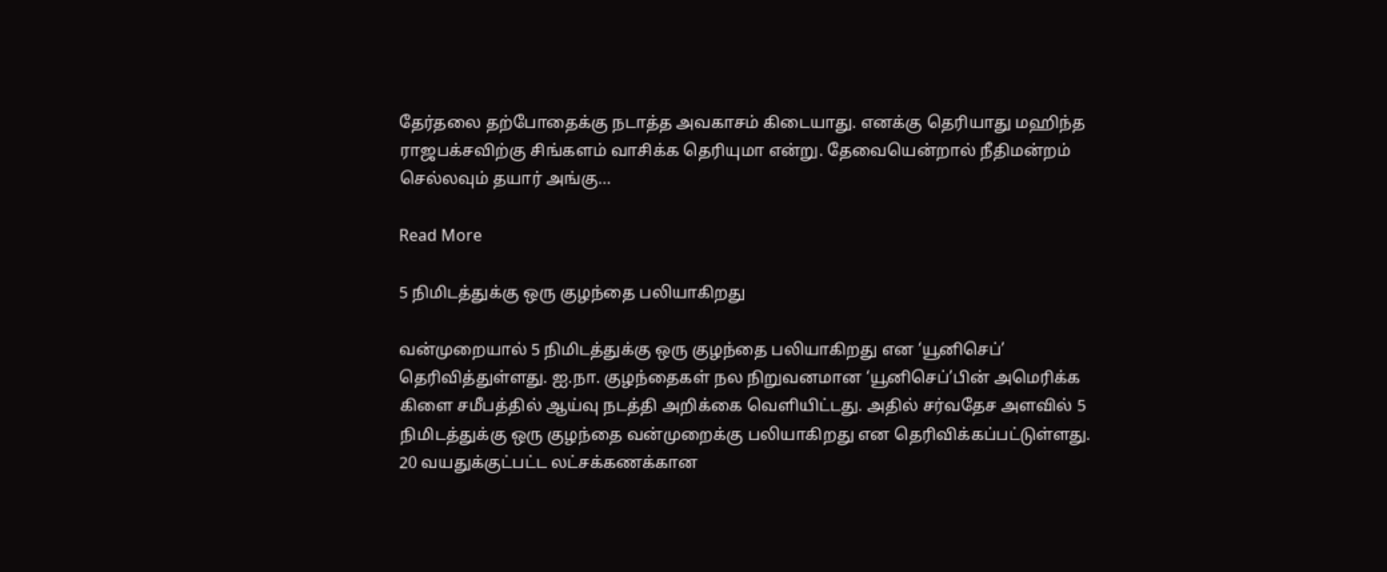தேர்தலை தற்போதைக்கு நடாத்த அவகாசம் கிடையாது. எனக்கு தெரியாது மஹிந்த ராஜபக்சவிற்கு சிங்களம் வாசிக்க தெரியுமா என்று. தேவையென்றால் நீதிமன்றம் செல்லவும் தயார் அங்கு…

Read More

5 நிமிடத்துக்கு ஒரு குழந்தை பலியாகிறது

வன்முறையால் 5 நிமிடத்துக்கு ஒரு குழந்தை பலியாகிறது என ‘யூனிசெப்’ தெரிவித்துள்ளது. ஐ.நா. குழந்தைகள் நல நிறுவனமான ‘யூனிசெப்’பின் அமெரிக்க கிளை சமீபத்தில் ஆய்வு நடத்தி அறிக்கை வெளியிட்டது. அதில் சர்வதேச அளவில் 5 நிமிடத்துக்கு ஒரு குழந்தை வன்முறைக்கு பலியாகிறது என தெரிவிக்கப்பட்டுள்ளது. 20 வயதுக்குட்பட்ட லட்சக்கணக்கான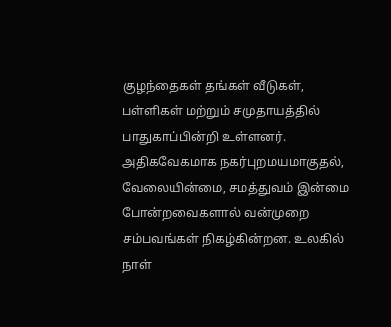குழந்தைகள் தங்கள் வீடுகள், பள்ளிகள் மற்றும் சமுதாயத்தில் பாதுகாப்பின்றி உள்ளனர். அதிகவேகமாக நகர்புறமயமாகுதல், வேலையின்மை, சமத்துவம் இன்மை போன்றவைகளால் வன்முறை சம்பவங்கள் நிகழ்கின்றன. உலகில் நாள்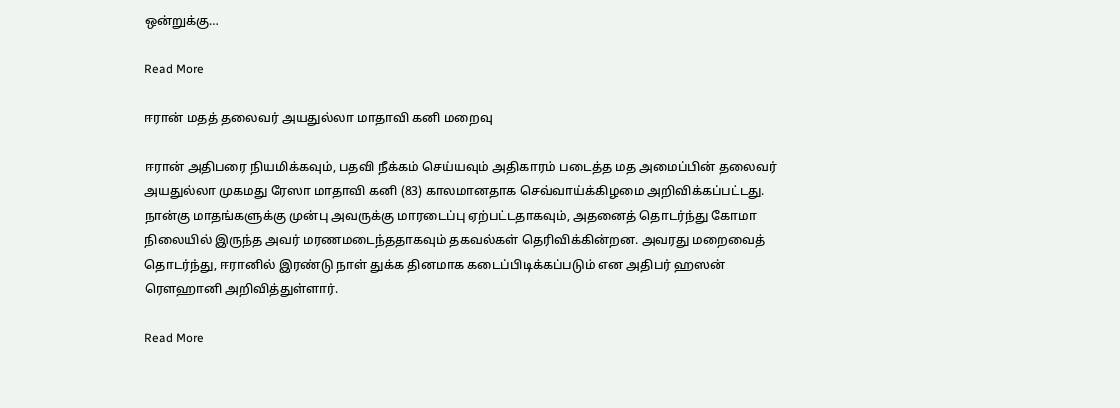ஒன்றுக்கு…

Read More

ஈரான் மதத் தலைவர் அயதுல்லா மாதாவி கனி மறைவு

ஈரான் அதிபரை நியமிக்கவும், பதவி நீக்கம் செய்யவும் அதிகாரம் படைத்த மத அமைப்பின் தலைவர் அயதுல்லா முகமது ரேஸா மாதாவி கனி (83) காலமானதாக செவ்வாய்க்கிழமை அறிவிக்கப்பட்டது. நான்கு மாதங்களுக்கு முன்பு அவருக்கு மாரடைப்பு ஏற்பட்டதாகவும், அதனைத் தொடர்ந்து கோமா நிலையில் இருந்த அவர் மரணமடைந்ததாகவும் தகவல்கள் தெரிவிக்கின்றன. அவரது மறைவைத் தொடர்ந்து, ஈரானில் இரண்டு நாள் துக்க தினமாக கடைப்பிடிக்கப்படும் என அதிபர் ஹஸன் ரெளஹானி அறிவித்துள்ளார்.

Read More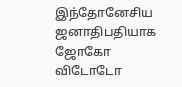இந்தோனேசிய ஜனாதிபதியாக ஜோகோ விடோடோ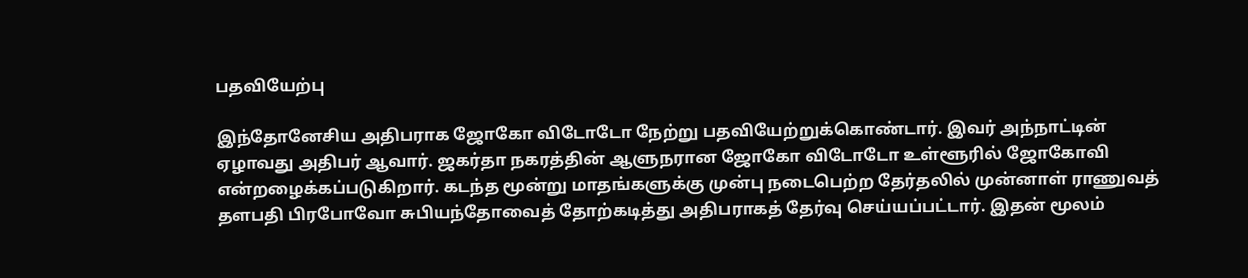பதவியேற்பு

இந்தோனேசிய அதிபராக ஜோகோ விடோடோ நேற்று பதவியேற்றுக்கொண்டார். இவர் அந்நாட்டின் ஏழாவது அதிபர் ஆவார். ஜகர்தா நகரத்தின் ஆளுநரான ஜோகோ விடோடோ உள்ளூரில் ஜோகோவி என்றழைக்கப்படுகிறார். கடந்த மூன்று மாதங்களுக்கு முன்பு நடைபெற்ற தேர்தலில் முன்னாள் ராணுவத் தளபதி பிரபோவோ சுபியந்தோவைத் தோற்கடித்து அதிபராகத் தேர்வு செய்யப்பட்டார். இதன் மூலம்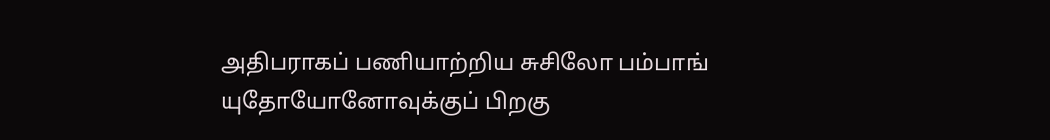அதிபராகப் பணியாற்றிய சுசிலோ பம்பாங் யுதோயோனோவுக்குப் பிறகு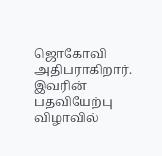ஜொகோவி அதிபராகிறார். இவரின் பதவியேற்பு விழாவில்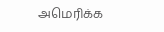அமெரிக்க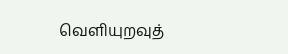வெளியுறவுத்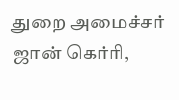துறை அமைச்சர் ஜான் கெர்ரி,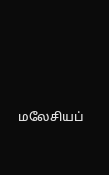மலேசியப்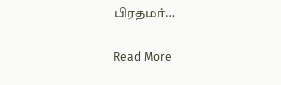பிரதமர்…

Read More